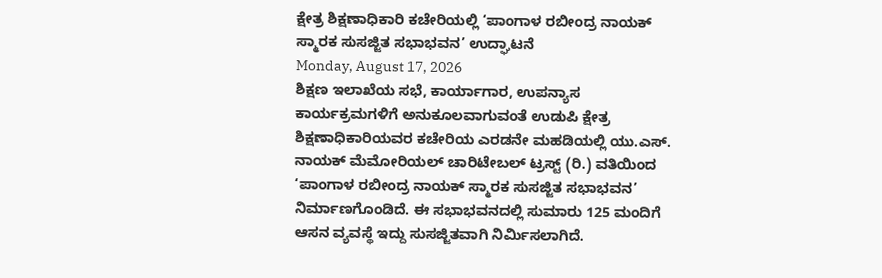ಕ್ಷೇತ್ರ ಶಿಕ್ಷಣಾಧಿಕಾರಿ ಕಚೇರಿಯಲ್ಲಿ ‘ಪಾಂಗಾಳ ರಬೀಂದ್ರ ನಾಯಕ್ ಸ್ಮಾರಕ ಸುಸಜ್ಜಿತ ಸಭಾಭವನ’ ಉದ್ಘಾಟನೆ
Monday, August 17, 2026
ಶಿಕ್ಷಣ ಇಲಾಖೆಯ ಸಭೆ, ಕಾರ್ಯಾಗಾರ, ಉಪನ್ಯಾಸ ಕಾರ್ಯಕ್ರಮಗಳಿಗೆ ಅನುಕೂಲವಾಗುವಂತೆ ಉಡುಪಿ ಕ್ಷೇತ್ರ ಶಿಕ್ಷಣಾಧಿಕಾರಿಯವರ ಕಚೇರಿಯ ಎರಡನೇ ಮಹಡಿಯಲ್ಲಿ ಯು.ಎಸ್. ನಾಯಕ್ ಮೆಮೋರಿಯಲ್ ಚಾರಿಟೇಬಲ್ ಟ್ರಸ್ಟ್ (ರಿ.) ವತಿಯಿಂದ ‘ಪಾಂಗಾಳ ರಬೀಂದ್ರ ನಾಯಕ್ ಸ್ಮಾರಕ ಸುಸಜ್ಜಿತ ಸಭಾಭವನ’ ನಿರ್ಮಾಣಗೊಂಡಿದೆ. ಈ ಸಭಾಭವನದಲ್ಲಿ ಸುಮಾರು 125 ಮಂದಿಗೆ ಆಸನ ವ್ಯವಸ್ಥೆ ಇದ್ದು ಸುಸಜ್ಜಿತವಾಗಿ ನಿರ್ಮಿಸಲಾಗಿದೆ.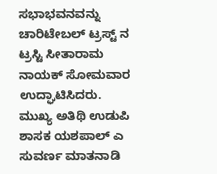ಸಭಾಭವನವನ್ನು ಚಾರಿಟೇಬಲ್ ಟ್ರಸ್ಟ್ ನ ಟ್ರಸ್ಟಿ ಸೀತಾರಾಮ ನಾಯಕ್ ಸೋಮವಾರ ಉದ್ಘಾಟಿಸಿದರು. ಮುಖ್ಯ ಅತಿಥಿ ಉಡುಪಿ ಶಾಸಕ ಯಶಪಾಲ್ ಎ ಸುವರ್ಣ ಮಾತನಾಡಿ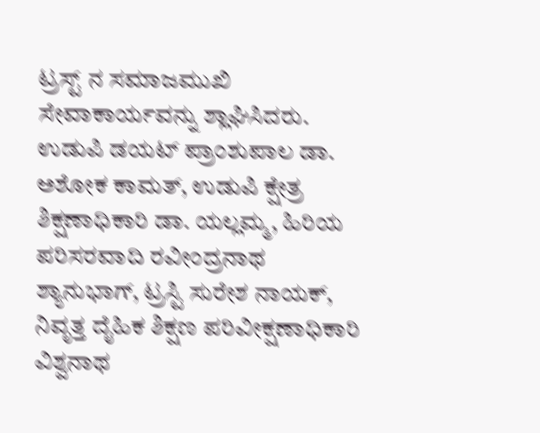ಟ್ರಸ್ಟ್ ನ ಸಮಾಜಮುಖಿ ಸೇವಾಕಾರ್ಯವನ್ನು ಶ್ಲಾಘಿಸಿದರು. ಉಡುಪಿ ಡಯಟ್ ಪ್ರಾಂಶುಪಾಲ ಡಾ. ಅಶೋಕ ಕಾಮತ್, ಉಡುಪಿ ಕ್ಷೇತ್ರ ಶಿಕ್ಷಣಾಧಿಕಾರಿ ಡಾ. ಯಲ್ಲಮ್ಮ, ಹಿರಿಯ ಪರಿಸರವಾದಿ ರವೀಂದ್ರನಾಥ ಶ್ಯಾನುಭಾಗ್, ಟ್ರಸ್ಟಿ ಸುರೇಶ ನಾಯಕ್, ನಿವೃತ್ತ ದೈಹಿಕ ಶಿಕ್ಷಣ ಪರಿವೀಕ್ಷಣಾಧಿಕಾರಿ ವಿಶ್ವನಾಥ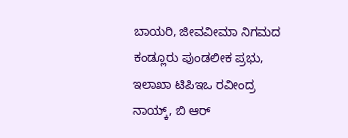ಬಾಯರಿ, ಜೀವವೀಮಾ ನಿಗಮದ ಕಂಡ್ಲೂರು ಪುಂಡಲೀಕ ಪ್ರಭು, ಇಲಾಖಾ ಟಿಪಿಇಒ ರವೀಂದ್ರ ನಾಯ್ಕ್, ಬಿ ಆರ್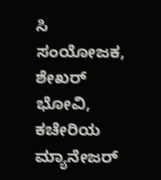ಸಿ ಸಂಯೋಜಕ, ಶೇಖರ್ ಭೋವಿ, ಕಚೇರಿಯ ಮ್ಯಾನೇಜರ್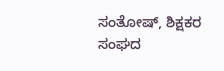ಸಂತೋಷ್, ಶಿಕ್ಷಕರ ಸಂಘದ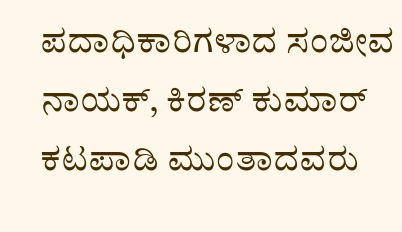ಪದಾಧಿಕಾರಿಗಳಾದ ಸಂಜೀವ ನಾಯಕ್, ಕಿರಣ್ ಕುಮಾರ್ ಕಟಪಾಡಿ ಮುಂತಾದವರು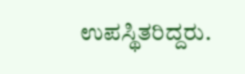ಉಪಸ್ಥಿತರಿದ್ದರು.